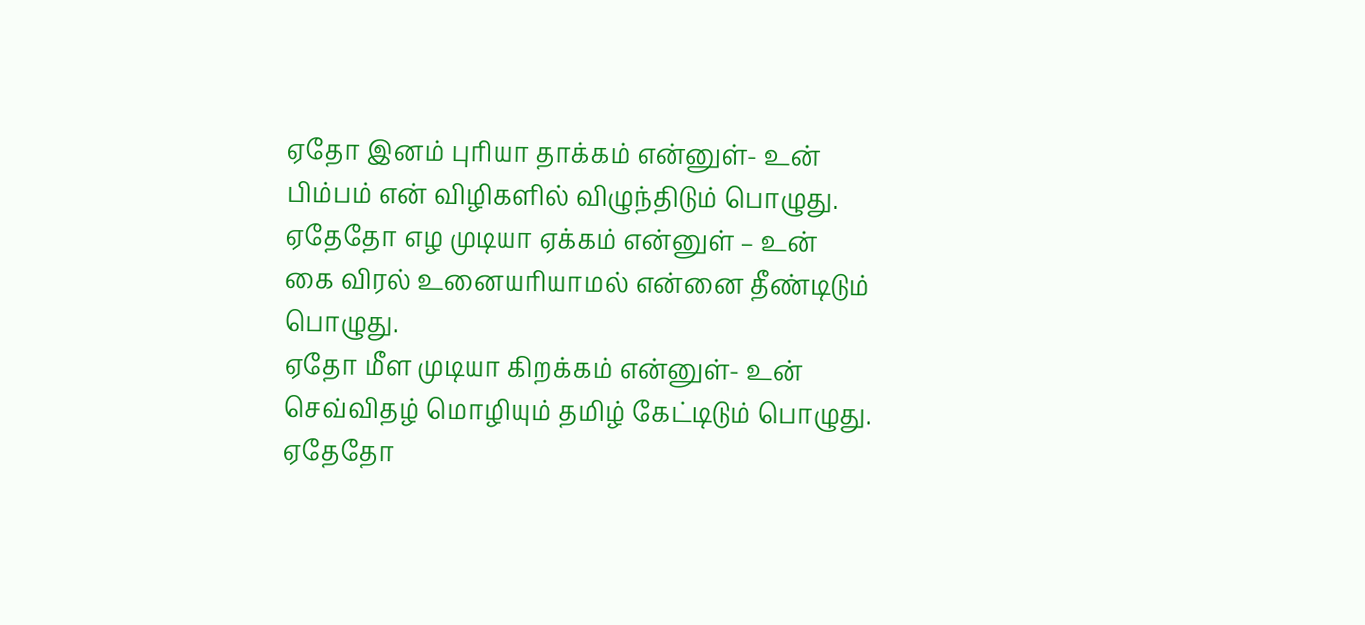ஏதோ இனம் புரியா தாக்கம் என்னுள்- உன்
பிம்பம் என் விழிகளில் விழுந்திடும் பொழுது.
ஏதேதோ எழ முடியா ஏக்கம் என்னுள் – உன்
கை விரல் உனையரியாமல் என்னை தீண்டிடும் பொழுது.
ஏதோ மீள முடியா கிறக்கம் என்னுள்- உன்
செவ்விதழ் மொழியும் தமிழ் கேட்டிடும் பொழுது.
ஏதேதோ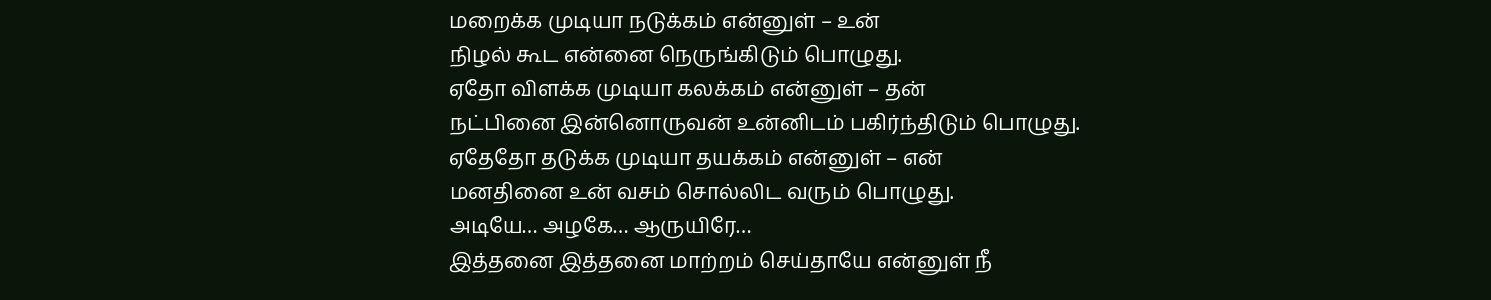மறைக்க முடியா நடுக்கம் என்னுள் – உன்
நிழல் கூட என்னை நெருங்கிடும் பொழுது.
ஏதோ விளக்க முடியா கலக்கம் என்னுள் – தன்
நட்பினை இன்னொருவன் உன்னிடம் பகிர்ந்திடும் பொழுது.
ஏதேதோ தடுக்க முடியா தயக்கம் என்னுள் – என்
மனதினை உன் வசம் சொல்லிட வரும் பொழுது.
அடியே… அழகே… ஆருயிரே…
இத்தனை இத்தனை மாற்றம் செய்தாயே என்னுள் நீ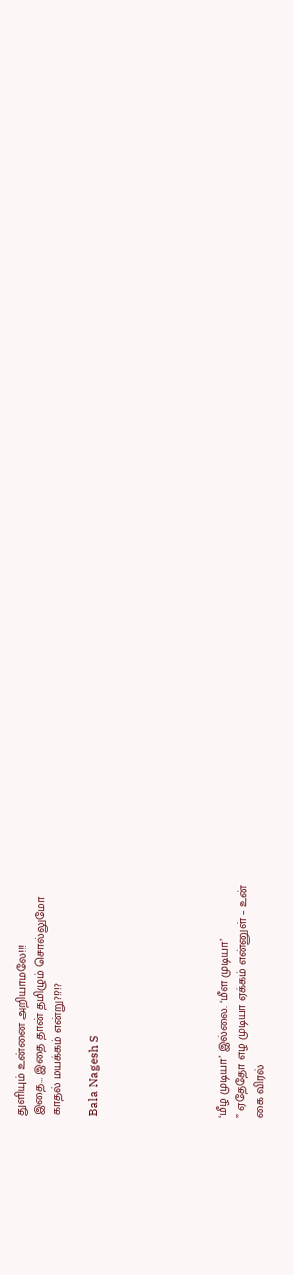துளியும் உன்னை அறியாமலே!!!
இதை… இதை தான் தமிழும் சொல்லுமோ
காதல் மயக்கம் என்று?!?!?

Bala Nagesh S






‘மீழ முடியா’ இல்லை. ‘மீள முடியா’
” ஏதேதோ எழ முடியா ஏக்கம் என்னுள் – உன்
கை விரல்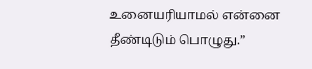உனையரியாமல் என்னை தீண்டிடும் பொழுது.”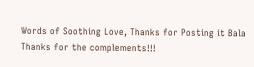Words of Soothing Love, Thanks for Posting it Bala
Thanks for the complements!!!